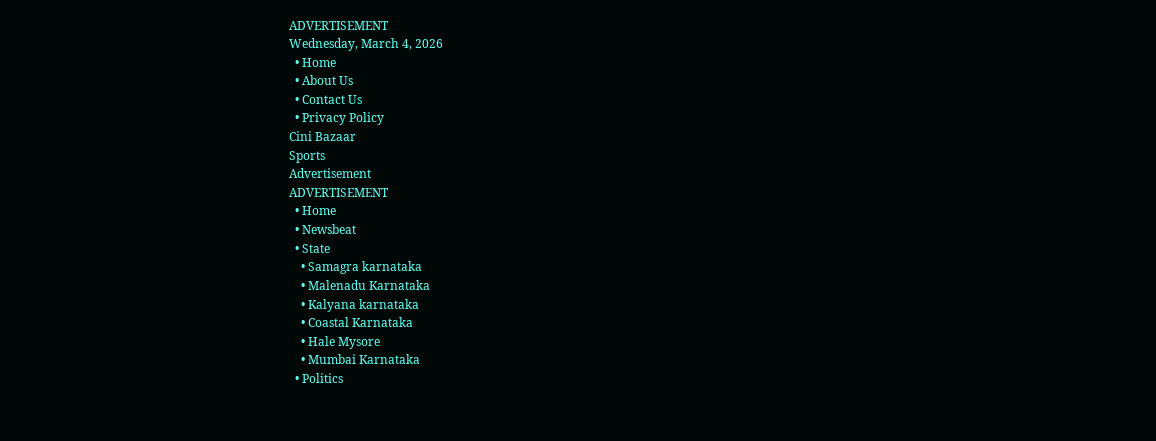ADVERTISEMENT
Wednesday, March 4, 2026
  • Home
  • About Us
  • Contact Us
  • Privacy Policy
Cini Bazaar
Sports
Advertisement
ADVERTISEMENT
  • Home
  • Newsbeat
  • State
    • Samagra karnataka
    • Malenadu Karnataka
    • Kalyana karnataka
    • Coastal Karnataka
    • Hale Mysore
    • Mumbai Karnataka
  • Politics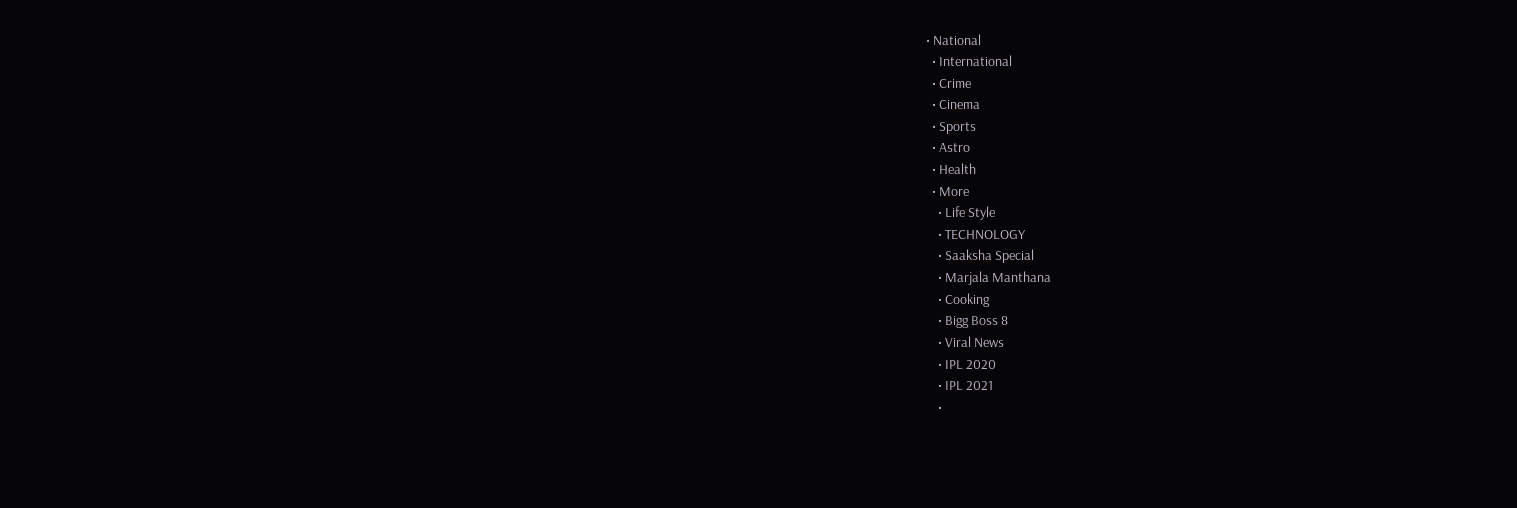• National
  • International
  • Crime
  • Cinema
  • Sports
  • Astro
  • Health
  • More
    • Life Style
    • TECHNOLOGY
    • Saaksha Special
    • Marjala Manthana
    • Cooking
    • Bigg Boss 8
    • Viral News
    • IPL 2020
    • IPL 2021
    •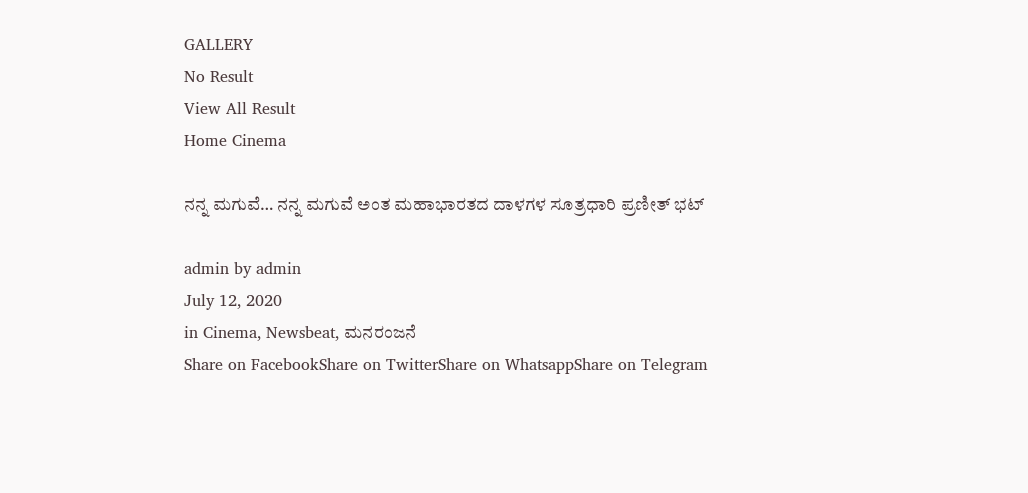GALLERY
No Result
View All Result
Home Cinema

ನನ್ನ ಮಗುವೆ… ನನ್ನ ಮಗುವೆ ಅಂತ ಮಹಾಭಾರತದ ದಾಳಗಳ ಸೂತ್ರಧಾರಿ ಪ್ರಣೀತ್ ಭಟ್

admin by admin
July 12, 2020
in Cinema, Newsbeat, ಮನರಂಜನೆ
Share on FacebookShare on TwitterShare on WhatsappShare on Telegram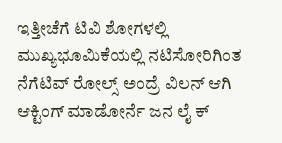ಇತ್ತೀಚೆಗೆ ಟಿವಿ ಶೋಗಳಲ್ಲಿ ಮುಖ್ಯಭೂಮಿಕೆಯಲ್ಲಿ ನಟಿಸೋರಿಗಿಂತ ನೆಗೆಟಿವ್ ರೋಲ್ಸ್ ಅಂದ್ರೆ ವಿಲನ್ ಆಗಿ ಆಕ್ಟಿಂಗ್ ಮಾಡೋರ್ನೆ ಜನ ಲೈ ಕ್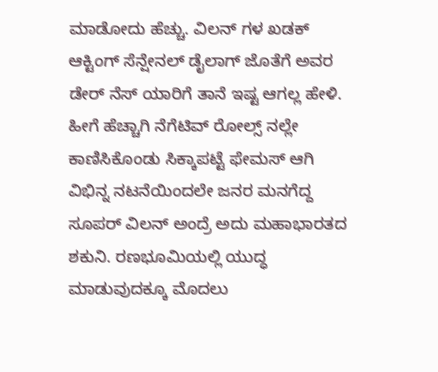ಮಾಡೋದು ಹೆಚ್ಚು. ವಿಲನ್ ಗಳ ಖಡಕ್ ಆಕ್ಟಿಂಗ್ ಸೆನ್ಷೇನಲ್ ಡೈಲಾಗ್ ಜೊತೆಗೆ ಅವರ ಡೇರ್ ನೆಸ್ ಯಾರಿಗೆ ತಾನೆ ಇಷ್ಟ ಆಗಲ್ಲ ಹೇಳಿ. ಹೀಗೆ ಹೆಚ್ಚಾಗಿ ನೆಗೆಟಿವ್ ರೋಲ್ಸ್ ನಲ್ಲೇ ಕಾಣಿಸಿಕೊಂಡು ಸಿಕ್ಕಾಪಟ್ಟೆ ಫೇಮಸ್ ಆಗಿ ವಿಭಿನ್ನ ನಟನೆಯಿಂದಲೇ ಜನರ ಮನಗೆದ್ದ ಸೂಪರ್ ವಿಲನ್ ಅಂದ್ರೆ ಅದು ಮಹಾಭಾರತದ ಶಕುನಿ. ರಣಭೂಮಿಯಲ್ಲಿ ಯುದ್ಧ ಮಾಡುವುದಕ್ಕೂ ಮೊದಲು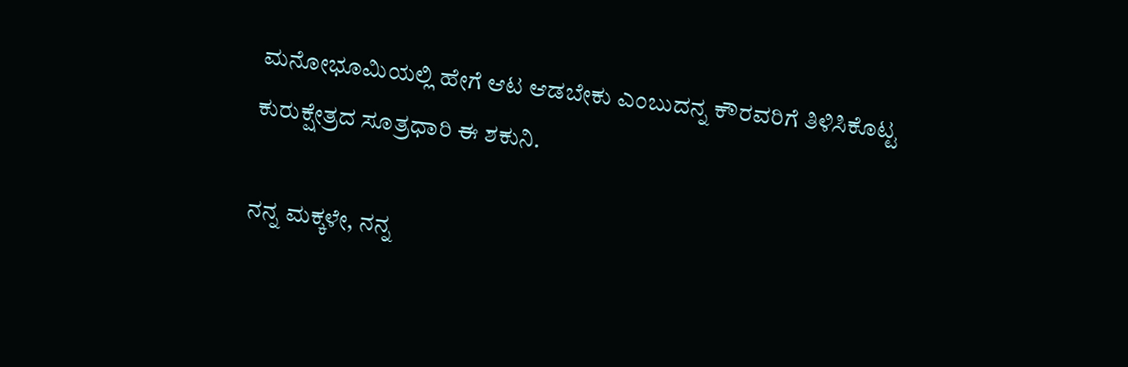ಮನೋಭೂಮಿಯಲ್ಲಿ ಹೇಗೆ ಆಟ ಆಡಬೇಕು ಎಂಬುದನ್ನ ಕೌರವರಿಗೆ ತಿಳಿಸಿಕೊಟ್ಟ ಕುರುಕ್ಷೇತ್ರದ ಸೂತ್ರಧಾರಿ ಈ ಶಕುನಿ.

ನನ್ನ ಮಕ್ಕಳೇ, ನನ್ನ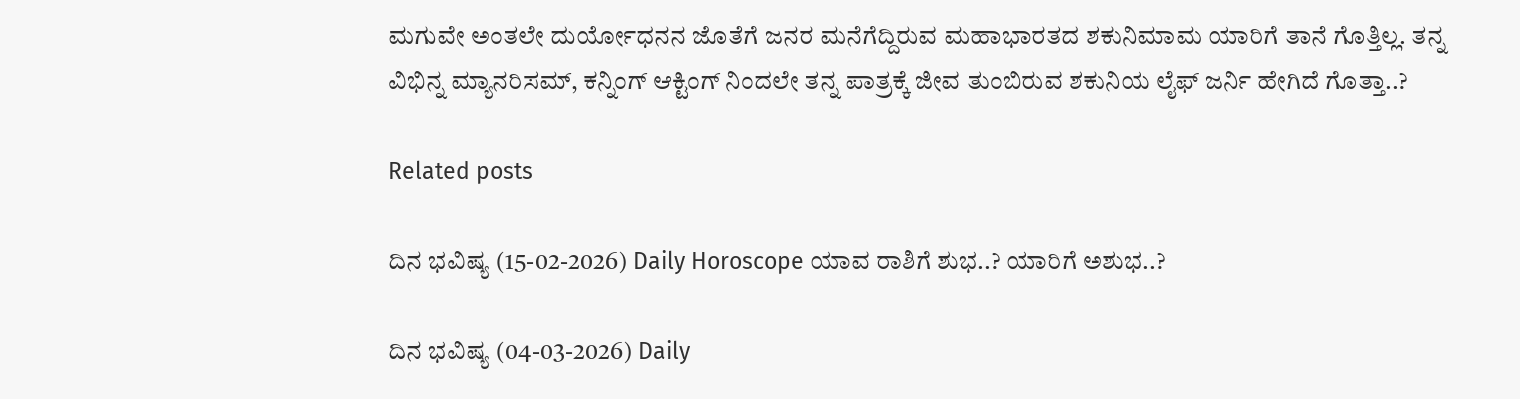ಮಗುವೇ ಅಂತಲೇ ದುರ್ಯೋಧನನ ಜೊತೆಗೆ ಜನರ ಮನೆಗೆದ್ದಿರುವ ಮಹಾಭಾರತದ ಶಕುನಿಮಾಮ ಯಾರಿಗೆ ತಾನೆ ಗೊತ್ತಿಲ್ಲ. ತನ್ನ ವಿಭಿನ್ನ ಮ್ಯಾನರಿಸಮ್, ಕನ್ನಿಂಗ್ ಆಕ್ಟಿಂಗ್ ನಿಂದಲೇ ತನ್ನ ಪಾತ್ರಕ್ಕೆ ಜೀವ ತುಂಬಿರುವ ಶಕುನಿಯ ಲೈಫ್ ಜರ್ನಿ ಹೇಗಿದೆ ಗೊತ್ತಾ..?

Related posts

ದಿನ ಭವಿಷ್ಯ (15-02-2026) Daily Horoscope ಯಾವ ರಾಶಿಗೆ ಶುಭ..? ಯಾರಿಗೆ ಅಶುಭ..?

ದಿನ ಭವಿಷ್ಯ (04-03-2026) Daily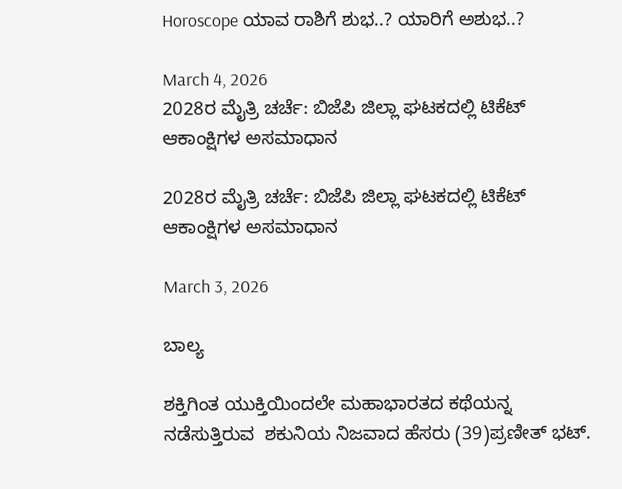Horoscope ಯಾವ ರಾಶಿಗೆ ಶುಭ..? ಯಾರಿಗೆ ಅಶುಭ..?

March 4, 2026
2028ರ ಮೈತ್ರಿ ಚರ್ಚೆ: ಬಿಜೆಪಿ ಜಿಲ್ಲಾ ಘಟಕದಲ್ಲಿ ಟಿಕೆಟ್ ಆಕಾಂಕ್ಷಿಗಳ ಅಸಮಾಧಾನ

2028ರ ಮೈತ್ರಿ ಚರ್ಚೆ: ಬಿಜೆಪಿ ಜಿಲ್ಲಾ ಘಟಕದಲ್ಲಿ ಟಿಕೆಟ್ ಆಕಾಂಕ್ಷಿಗಳ ಅಸಮಾಧಾನ

March 3, 2026

ಬಾಲ್ಯ

ಶಕ್ತಿಗಿಂತ ಯುಕ್ತಿಯಿಂದಲೇ ಮಹಾಭಾರತದ ಕಥೆಯನ್ನ ನಡೆಸುತ್ತಿರುವ  ಶಕುನಿಯ ನಿಜವಾದ ಹೆಸರು (39)ಪ್ರಣೀತ್ ಭಟ್.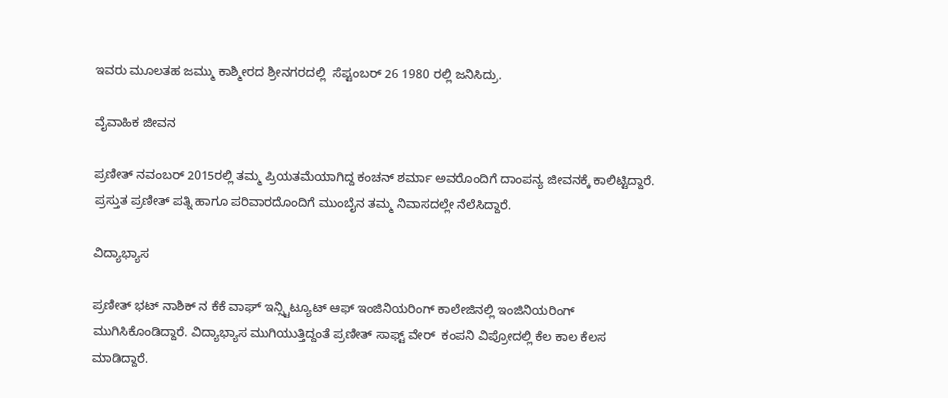ಇವರು ಮೂಲತಹ ಜಮ್ಮು ಕಾಶ್ಮೀರದ ಶ್ರೀನಗರದಲ್ಲಿ  ಸೆಪ್ಟಂಬರ್ 26 1980 ರಲ್ಲಿ ಜನಿಸಿದ್ರು.

ವೈವಾಹಿಕ ಜೀವನ

ಪ್ರಣೀತ್ ನವಂಬರ್ 2015ರಲ್ಲಿ ತಮ್ಮ ಪ್ರಿಯತಮೆಯಾಗಿದ್ದ ಕಂಚನ್ ಶರ್ಮಾ ಅವರೊಂದಿಗೆ ದಾಂಪನ್ಯ ಜೀವನಕ್ಕೆ ಕಾಲಿಟ್ಟಿದ್ದಾರೆ. ಪ್ರಸ್ತುತ ಪ್ರಣೀತ್ ಪತ್ನಿ ಹಾಗೂ ಪರಿವಾರದೊಂದಿಗೆ ಮುಂಬೈನ ತಮ್ಮ ನಿವಾಸದಲ್ಲೇ ನೆಲೆಸಿದ್ದಾರೆ.

ವಿದ್ಯಾಭ್ಯಾಸ

ಪ್ರಣೀತ್ ಭಟ್ ನಾಶಿಕ್ ನ ಕೆಕೆ ವಾಘ್ ಇನ್ಸ್ಟಿಟ್ಯೂಟ್ ಆಫ್ ಇಂಜಿನಿಯರಿಂಗ್ ಕಾಲೇಜಿನಲ್ಲಿ ಇಂಜಿನಿಯರಿಂಗ್ ಮುಗಿಸಿಕೊಂಡಿದ್ದಾರೆ. ವಿದ್ಯಾಭ್ಯಾಸ ಮುಗಿಯುತ್ತಿದ್ದಂತೆ ಪ್ರಣೀತ್ ಸಾಫ್ಟ್ ವೇರ್  ಕಂಪನಿ ವಿಪ್ರೋದಲ್ಲಿ ಕೆಲ ಕಾಲ ಕೆಲಸ ಮಾಡಿದ್ದಾರೆ.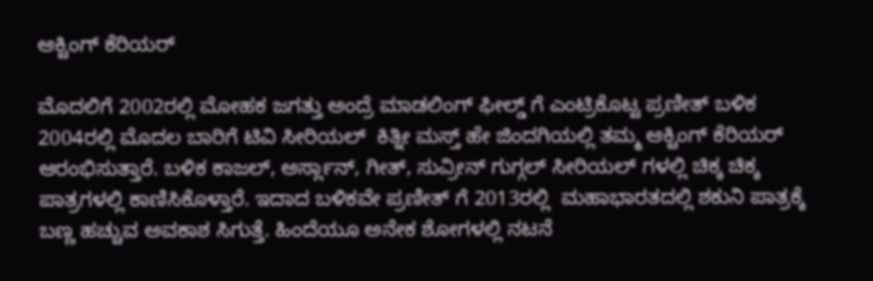ಆಕ್ಟಿಂಗ್ ಕೆರಿಯರ್

ಮೊದಲಿಗೆ 2002ರಲ್ಲಿ ಮೋಹಕ ಜಗತ್ತು ಅಂದ್ರೆ ಮಾಡಲಿಂಗ್ ಫೀಲ್ಡ್ ಗೆ ಎಂಟ್ರಿಕೊಟ್ಟ ಪ್ರಣೀತ್ ಬಳಿಕ 2004ರಲ್ಲಿ ಮೊದಲ ಬಾರಿಗೆ ಟಿವಿ ಸೀರಿಯಲ್  ಕಿತ್ನೀ ಮಸ್ತ್ ಹೇ ಜಿಂದಗಿಯಲ್ಲಿ ತಮ್ಮ ಆಕ್ಟಿಂಗ್ ಕೆರಿಯರ್ ಆರಂಭಿಸುತ್ತಾರೆ. ಬಳಿಕ ಕಾಜಲ್, ಅರ್ಸ್ಲಾನ್, ಗೀತ್, ಸುವ್ರೀನ್ ಗುಗ್ಗಲ್ ಸೀರಿಯಲ್ ಗಳಲ್ಲಿ ಚಿಕ್ಕ ಚಿಕ್ಕ ಪಾತ್ರಗಳಲ್ಲಿ ಕಾಣಿಸಿಕೊಳ್ತಾರೆ. ಇದಾದ ಬಳಿಕವೇ ಪ್ರಣೀತ್ ಗೆ 2013ರಲ್ಲಿ  ಮಹಾಭಾರತದಲ್ಲಿ ಶಕುನಿ ಪಾತ್ರಕ್ಕೆ ಬಣ್ಣ ಹಚ್ಚುವ ಅವಕಾಶ ಸಿಗುತ್ತೆ. ಹಿಂದೆಯೂ ಅನೇಕ ಶೋಗಳಲ್ಲಿ ನಟನೆ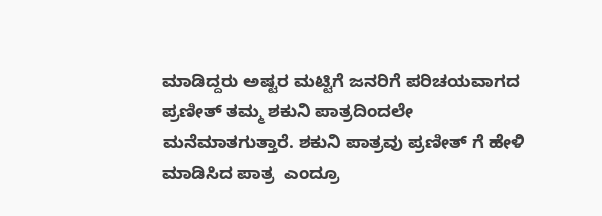ಮಾಡಿದ್ದರು ಅಷ್ಟರ ಮಟ್ಟಿಗೆ ಜನರಿಗೆ ಪರಿಚಯವಾಗದ ಪ್ರಣೀತ್ ತಮ್ಮ ಶಕುನಿ ಪಾತ್ರದಿಂದಲೇ ಮನೆಮಾತಗುತ್ತಾರೆ. ಶಕುನಿ ಪಾತ್ರವು ಪ್ರಣೀತ್ ಗೆ ಹೇಳಿ ಮಾಡಿಸಿದ ಪಾತ್ರ  ಎಂದ್ರೂ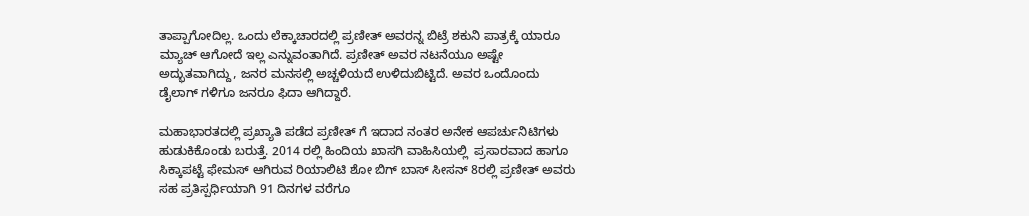ತಾಪ್ಪಾಗೋದಿಲ್ಲ. ಒಂದು ಲೆಕ್ಕಾಚಾರದಲ್ಲಿ ಪ್ರಣೀತ್ ಅವರನ್ನ ಬಿಟ್ರೆ ಶಕುನಿ ಪಾತ್ರಕ್ಕೆ ಯಾರೂ ಮ್ಯಾಚ್ ಆಗೋದೆ ಇಲ್ಲ ಎನ್ನುವಂತಾಗಿದೆ. ಪ್ರಣೀತ್ ಅವರ ನಟನೆಯೂ ಅಷ್ಟೇ ಅದ್ಭುತವಾಗಿದ್ದು, ಜನರ ಮನಸಲ್ಲಿ ಅಚ್ಚಳಿಯದೆ ಉಳಿದುಬಿಟ್ಟಿದೆ. ಅವರ ಒಂದೊಂದು ಡೈಲಾಗ್ ಗಳಿಗೂ ಜನರೂ ಫಿದಾ ಆಗಿದ್ದಾರೆ.

ಮಹಾಭಾರತದಲ್ಲಿ ಪ್ರಖ್ಯಾತಿ ಪಡೆದ ಪ್ರಣೀತ್ ಗೆ ಇದಾದ ನಂತರ ಅನೇಕ ಆಪರ್ಚುನಿಟಿಗಳು ಹುಡುಕಿಕೊಂಡು ಬರುತ್ತೆ. 2014 ರಲ್ಲಿ ಹಿಂದಿಯ ಖಾಸಗಿ ವಾಹಿಸಿಯಲ್ಲಿ  ಪ್ರಸಾರವಾದ ಹಾಗೂ ಸಿಕ್ಕಾಪಟ್ಟೆ ಫೇಮಸ್ ಆಗಿರುವ ರಿಯಾಲಿಟಿ ಶೋ ಬಿಗ್ ಬಾಸ್ ಸೀಸನ್ 8ರಲ್ಲಿ ಪ್ರಣೀತ್ ಅವರು ಸಹ ಪ್ರತಿಸ್ಪರ್ಧಿಯಾಗಿ 91 ದಿನಗಳ ವರೆಗೂ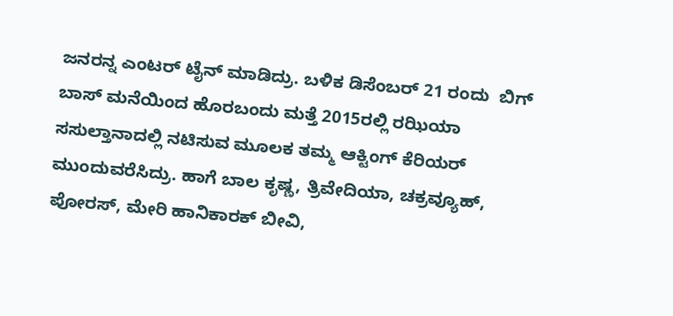ಜನರನ್ನ ಎಂಟರ್ ಟೈನ್ ಮಾಡಿದ್ರು. ಬಳಿಕ ಡಿಸೆಂಬರ್ 21 ರಂದು  ಬಿಗ್ ಬಾಸ್ ಮನೆಯಿಂದ ಹೊರಬಂದು ಮತ್ತೆ 2015ರಲ್ಲಿ ರಝಿಯಾ ಸಸುಲ್ತಾನಾದಲ್ಲಿ ನಟಿಸುವ ಮೂಲಕ ತಮ್ಮ ಆಕ್ಟಿಂಗ್ ಕೆರಿಯರ್ ಮುಂದುವರೆಸಿದ್ರು. ಹಾಗೆ ಬಾಲ ಕೃಷ್ಣ, ತ್ರಿವೇದಿಯಾ, ಚಕ್ರವ್ಯೂಹ್, ಪೋರಸ್, ಮೇರಿ ಹಾನಿಕಾರಕ್ ಬೀವಿ,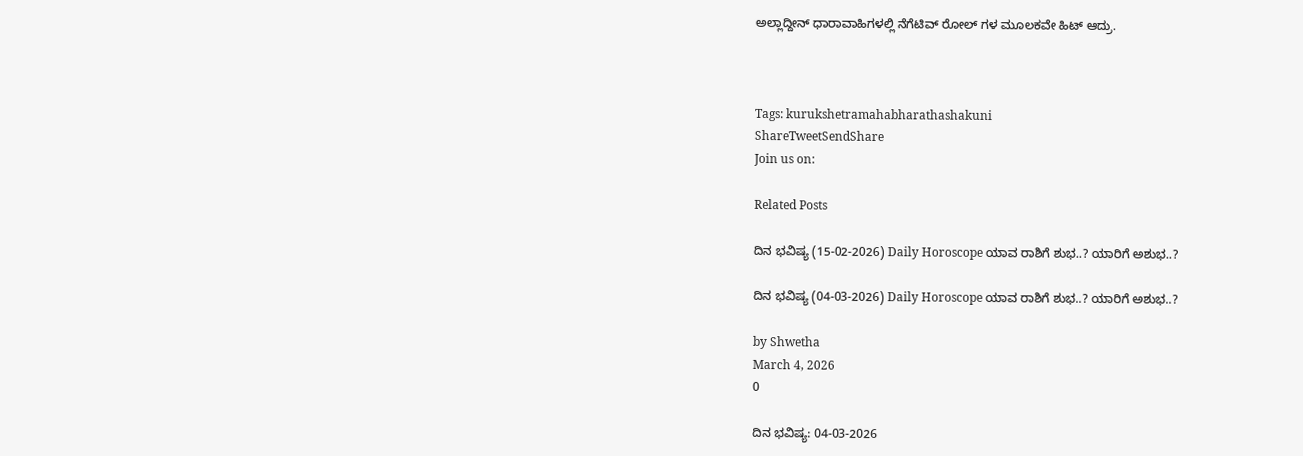ಅಲ್ಲಾದ್ದೀನ್ ಧಾರಾವಾಹಿಗಳಲ್ಲಿ ನೆಗೆಟಿವ್ ರೋಲ್ ಗಳ ಮೂಲಕವೇ ಹಿಟ್ ಆದ್ರು.



Tags: kurukshetramahabharathashakuni
ShareTweetSendShare
Join us on:

Related Posts

ದಿನ ಭವಿಷ್ಯ (15-02-2026) Daily Horoscope ಯಾವ ರಾಶಿಗೆ ಶುಭ..? ಯಾರಿಗೆ ಅಶುಭ..?

ದಿನ ಭವಿಷ್ಯ (04-03-2026) Daily Horoscope ಯಾವ ರಾಶಿಗೆ ಶುಭ..? ಯಾರಿಗೆ ಅಶುಭ..?

by Shwetha
March 4, 2026
0

ದಿನ ಭವಿಷ್ಯ: 04-03-2026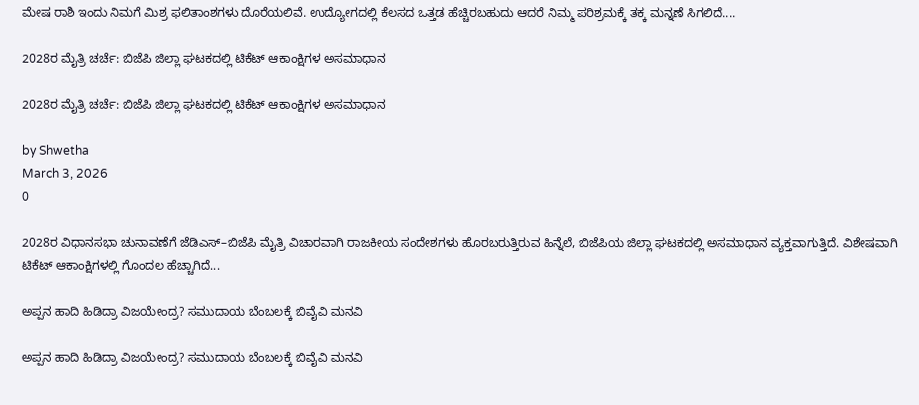ಮೇಷ ರಾಶಿ ಇಂದು ನಿಮಗೆ ಮಿಶ್ರ ಫಲಿತಾಂಶಗಳು ದೊರೆಯಲಿವೆ. ಉದ್ಯೋಗದಲ್ಲಿ ಕೆಲಸದ ಒತ್ತಡ ಹೆಚ್ಚಿರಬಹುದು ಆದರೆ ನಿಮ್ಮ ಪರಿಶ್ರಮಕ್ಕೆ ತಕ್ಕ ಮನ್ನಣೆ ಸಿಗಲಿದೆ....

2028ರ ಮೈತ್ರಿ ಚರ್ಚೆ: ಬಿಜೆಪಿ ಜಿಲ್ಲಾ ಘಟಕದಲ್ಲಿ ಟಿಕೆಟ್ ಆಕಾಂಕ್ಷಿಗಳ ಅಸಮಾಧಾನ

2028ರ ಮೈತ್ರಿ ಚರ್ಚೆ: ಬಿಜೆಪಿ ಜಿಲ್ಲಾ ಘಟಕದಲ್ಲಿ ಟಿಕೆಟ್ ಆಕಾಂಕ್ಷಿಗಳ ಅಸಮಾಧಾನ

by Shwetha
March 3, 2026
0

2028ರ ವಿಧಾನಸಭಾ ಚುನಾವಣೆಗೆ ಜೆಡಿಎಸ್–ಬಿಜೆಪಿ ಮೈತ್ರಿ ವಿಚಾರವಾಗಿ ರಾಜಕೀಯ ಸಂದೇಶಗಳು ಹೊರಬರುತ್ತಿರುವ ಹಿನ್ನೆಲೆ, ಬಿಜೆಪಿಯ ಜಿಲ್ಲಾ ಘಟಕದಲ್ಲಿ ಅಸಮಾಧಾನ ವ್ಯಕ್ತವಾಗುತ್ತಿದೆ. ವಿಶೇಷವಾಗಿ ಟಿಕೆಟ್ ಆಕಾಂಕ್ಷಿಗಳಲ್ಲಿ ಗೊಂದಲ ಹೆಚ್ಚಾಗಿದೆ...

ಅಪ್ಪನ ಹಾದಿ ಹಿಡಿದ್ರಾ ವಿಜಯೇಂದ್ರ? ಸಮುದಾಯ ಬೆಂಬಲಕ್ಕೆ ಬಿವೈವಿ ಮನವಿ

ಅಪ್ಪನ ಹಾದಿ ಹಿಡಿದ್ರಾ ವಿಜಯೇಂದ್ರ? ಸಮುದಾಯ ಬೆಂಬಲಕ್ಕೆ ಬಿವೈವಿ ಮನವಿ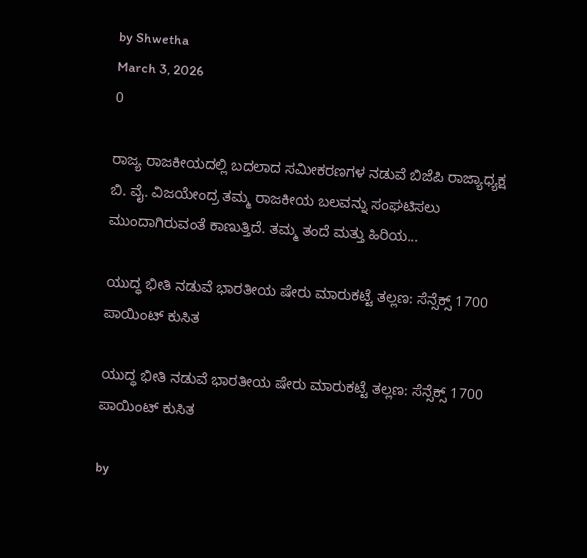by Shwetha
March 3, 2026
0

ರಾಜ್ಯ ರಾಜಕೀಯದಲ್ಲಿ ಬದಲಾದ ಸಮೀಕರಣಗಳ ನಡುವೆ ಬಿಜೆಪಿ ರಾಜ್ಯಾಧ್ಯಕ್ಷ ಬಿ. ವೈ. ವಿಜಯೇಂದ್ರ ತಮ್ಮ ರಾಜಕೀಯ ಬಲವನ್ನು ಸಂಘಟಿಸಲು ಮುಂದಾಗಿರುವಂತೆ ಕಾಣುತ್ತಿದೆ. ತಮ್ಮ ತಂದೆ ಮತ್ತು ಹಿರಿಯ...

ಯುದ್ಧ ಭೀತಿ ನಡುವೆ ಭಾರತೀಯ ಷೇರು ಮಾರುಕಟ್ಟೆ ತಲ್ಲಣ: ಸೆನ್ಸೆಕ್ಸ್ 1700 ಪಾಯಿಂಟ್ ಕುಸಿತ

ಯುದ್ಧ ಭೀತಿ ನಡುವೆ ಭಾರತೀಯ ಷೇರು ಮಾರುಕಟ್ಟೆ ತಲ್ಲಣ: ಸೆನ್ಸೆಕ್ಸ್ 1700 ಪಾಯಿಂಟ್ ಕುಸಿತ

by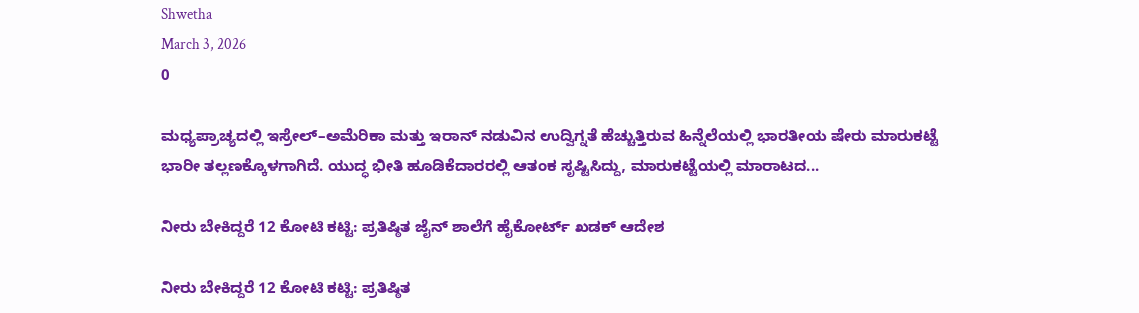Shwetha
March 3, 2026
0

ಮಧ್ಯಪ್ರಾಚ್ಯದಲ್ಲಿ ಇಸ್ರೇಲ್–ಅಮೆರಿಕಾ ಮತ್ತು ಇರಾನ್ ನಡುವಿನ ಉದ್ವಿಗ್ನತೆ ಹೆಚ್ಚುತ್ತಿರುವ ಹಿನ್ನೆಲೆಯಲ್ಲಿ ಭಾರತೀಯ ಷೇರು ಮಾರುಕಟ್ಟೆ ಭಾರೀ ತಲ್ಲಣಕ್ಕೊಳಗಾಗಿದೆ. ಯುದ್ಧ ಭೀತಿ ಹೂಡಿಕೆದಾರರಲ್ಲಿ ಆತಂಕ ಸೃಷ್ಟಿಸಿದ್ದು, ಮಾರುಕಟ್ಟೆಯಲ್ಲಿ ಮಾರಾಟದ...

ನೀರು ಬೇಕಿದ್ದರೆ 12 ಕೋಟಿ ಕಟ್ಟಿ: ಪ್ರತಿಷ್ಠಿತ ಜೈನ್ ಶಾಲೆಗೆ ಹೈಕೋರ್ಟ್ ಖಡಕ್ ಆದೇಶ

ನೀರು ಬೇಕಿದ್ದರೆ 12 ಕೋಟಿ ಕಟ್ಟಿ: ಪ್ರತಿಷ್ಠಿತ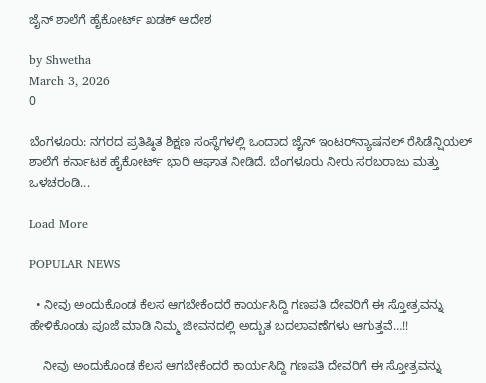ಜೈನ್ ಶಾಲೆಗೆ ಹೈಕೋರ್ಟ್ ಖಡಕ್ ಆದೇಶ

by Shwetha
March 3, 2026
0

ಬೆಂಗಳೂರು: ನಗರದ ಪ್ರತಿಷ್ಠಿತ ಶಿಕ್ಷಣ ಸಂಸ್ಥೆಗಳಲ್ಲಿ ಒಂದಾದ ಜೈನ್ ಇಂಟರ್‌ನ್ಯಾಷನಲ್ ರೆಸಿಡೆನ್ಷಿಯಲ್ ಶಾಲೆಗೆ ಕರ್ನಾಟಕ ಹೈಕೋರ್ಟ್ ಭಾರಿ ಆಘಾತ ನೀಡಿದೆ. ಬೆಂಗಳೂರು ನೀರು ಸರಬರಾಜು ಮತ್ತು ಒಳಚರಂಡಿ...

Load More

POPULAR NEWS

  • ನೀವು ಅಂದುಕೊಂಡ ಕೆಲಸ ಆಗಬೇಕೆಂದರೆ ಕಾರ್ಯಸಿದ್ದಿ ಗಣಪತಿ ದೇವರಿಗೆ ಈ ಸ್ತೋತ್ರವನ್ನು ಹೇಳಿಕೊಂಡು ಪೂಜೆ ಮಾಡಿ ನಿಮ್ಮ ಜೀವನದಲ್ಲಿ ಅದ್ಬುತ ಬದಲಾವಣೆಗಳು ಆಗುತ್ತವೆ…!!

    ನೀವು ಅಂದುಕೊಂಡ ಕೆಲಸ ಆಗಬೇಕೆಂದರೆ ಕಾರ್ಯಸಿದ್ದಿ ಗಣಪತಿ ದೇವರಿಗೆ ಈ ಸ್ತೋತ್ರವನ್ನು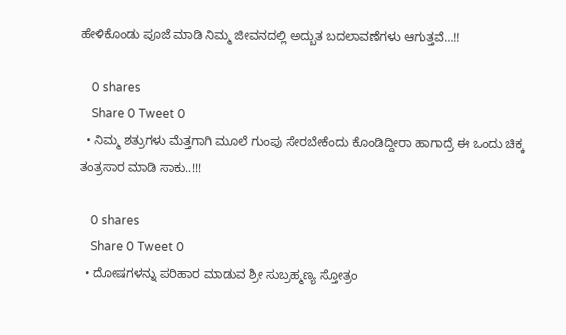ಹೇಳಿಕೊಂಡು ಪೂಜೆ ಮಾಡಿ ನಿಮ್ಮ ಜೀವನದಲ್ಲಿ ಅದ್ಬುತ ಬದಲಾವಣೆಗಳು ಆಗುತ್ತವೆ…!!

    0 shares
    Share 0 Tweet 0
  • ನಿಮ್ಮ ಶತ್ರುಗಳು ಮೆತ್ತಗಾಗಿ ಮೂಲೆ ಗುಂಪು ಸೇರಬೇಕೆಂದು ಕೊಂಡಿದ್ದೀರಾ ಹಾಗಾದ್ರೆ ಈ ಒಂದು ಚಿಕ್ಕ ತಂತ್ರಸಾರ ಮಾಡಿ ಸಾಕು..!!!

    0 shares
    Share 0 Tweet 0
  • ದೋಷಗಳನ್ನು ಪರಿಹಾರ ಮಾಡುವ ಶ್ರೀ ಸುಬ್ರಹ್ಮಣ್ಯ ಸ್ತೋತ್ರಂ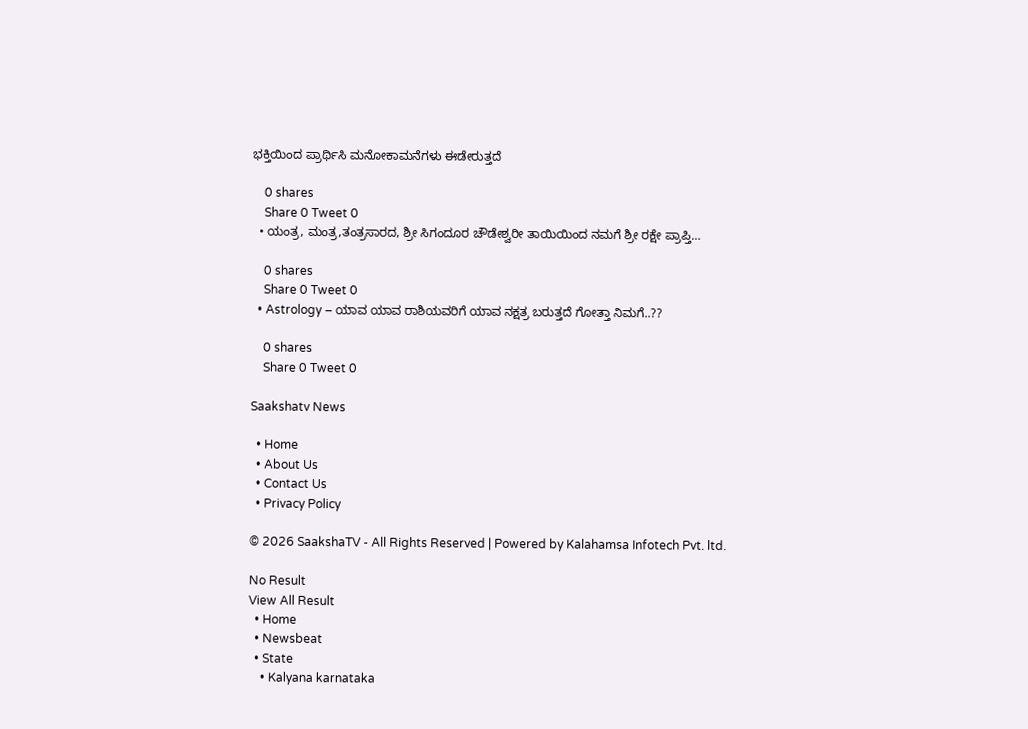ಭಕ್ತಿಯಿಂದ ಪ್ರಾರ್ಥಿಸಿ ಮನೋಕಾಮನೆಗಳು ಈಡೇರುತ್ತದೆ

    0 shares
    Share 0 Tweet 0
  • ಯಂತ್ರ, ಮಂತ್ರ,ತಂತ್ರಸಾರದ, ಶ್ರೀ ಸಿಗಂದೂರ ಚೌಡೇಶ್ವರೀ ತಾಯಿಯಿಂದ ನಮಗೆ ಶ್ರೀ ರಕ್ಷೇ ಪ್ರಾಪ್ತಿ…

    0 shares
    Share 0 Tweet 0
  • Astrology – ಯಾವ ಯಾವ ರಾಶಿಯವರಿಗೆ ಯಾವ ನಕ್ಷತ್ರ ಬರುತ್ತದೆ ಗೋತ್ತಾ ನಿಮಗೆ..??

    0 shares
    Share 0 Tweet 0

Saakshatv News

  • Home
  • About Us
  • Contact Us
  • Privacy Policy

© 2026 SaakshaTV - All Rights Reserved | Powered by Kalahamsa Infotech Pvt. ltd.

No Result
View All Result
  • Home
  • Newsbeat
  • State
    • Kalyana karnataka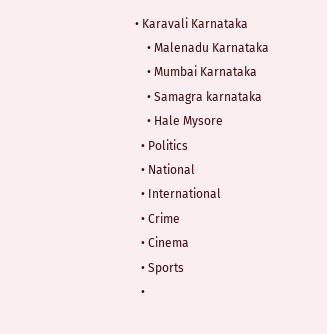• Karavali Karnataka
    • Malenadu Karnataka
    • Mumbai Karnataka
    • Samagra karnataka
    • Hale Mysore
  • Politics
  • National
  • International
  • Crime
  • Cinema
  • Sports
  •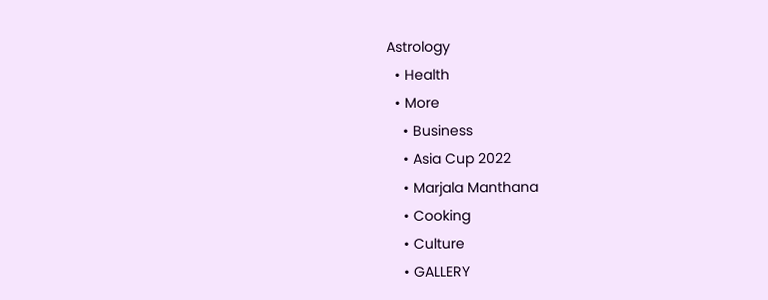Astrology
  • Health
  • More
    • Business
    • Asia Cup 2022
    • Marjala Manthana
    • Cooking
    • Culture
    • GALLERY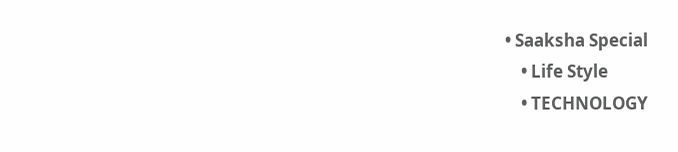• Saaksha Special
    • Life Style
    • TECHNOLOGY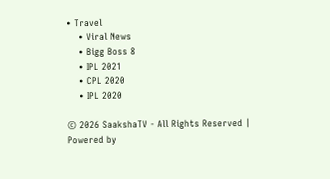• Travel
    • Viral News
    • Bigg Boss 8
    • IPL 2021
    • CPL 2020
    • IPL 2020

© 2026 SaakshaTV - All Rights Reserved | Powered by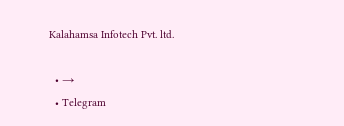Kalahamsa Infotech Pvt. ltd.

  • →
  • Telegram